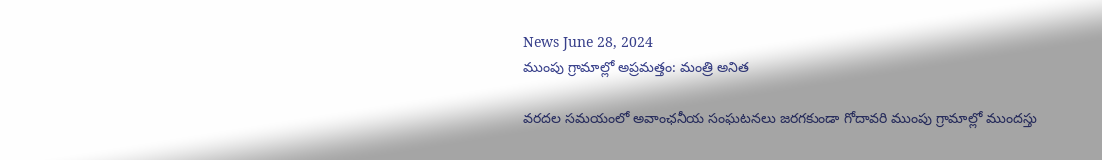News June 28, 2024
ముంపు గ్రామాల్లో అప్రమత్తం: మంత్రి అనిత

వరదల సమయంలో అవాంఛనీయ సంఘటనలు జరగకుండా గోదావరి ముంపు గ్రామాల్లో ముందస్తు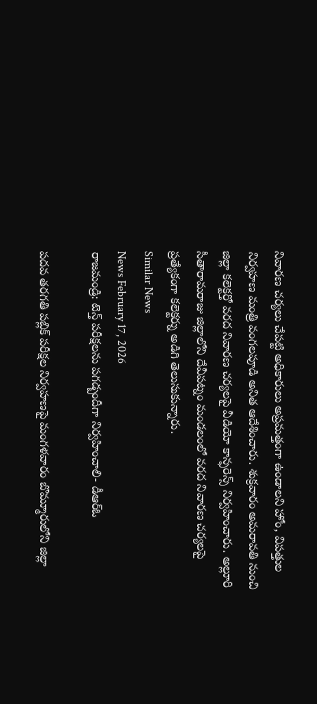నివారణ చర్యలు చేపట్టి అధికారులు అప్రమత్తంగా ఉండాలని హోం, విపత్తుల నిర్వహణ మంత్రి వంగలపూడి అనిత ఆదేశించారు. శుక్రవారం అమరావతి నుంచి జిల్లా కలెక్టర్తో వరద నివారణ చర్యలపై వీడియో కాన్ఫరెన్స్ నిర్వహించారు. అల్లూరి సీతారామరాజు జిల్లాలోని దేవీపట్నం మండలంలో వరద నివారణ చర్యలపై ప్రత్యేకంగా కలెక్టర్ను అడిగి తెలుసుకున్నారు.
Similar News
News February 17, 2026
రాజమండ్రి: టెన్త్ పరీక్షలను పగడ్బందీగా నిర్వహించాలి- డీఆర్ఓ

పదవ తరగతి పబ్లిక్ పరీక్షల నిర్వహణపై మంగళవారం బొమ్మూరులోని జిల్లా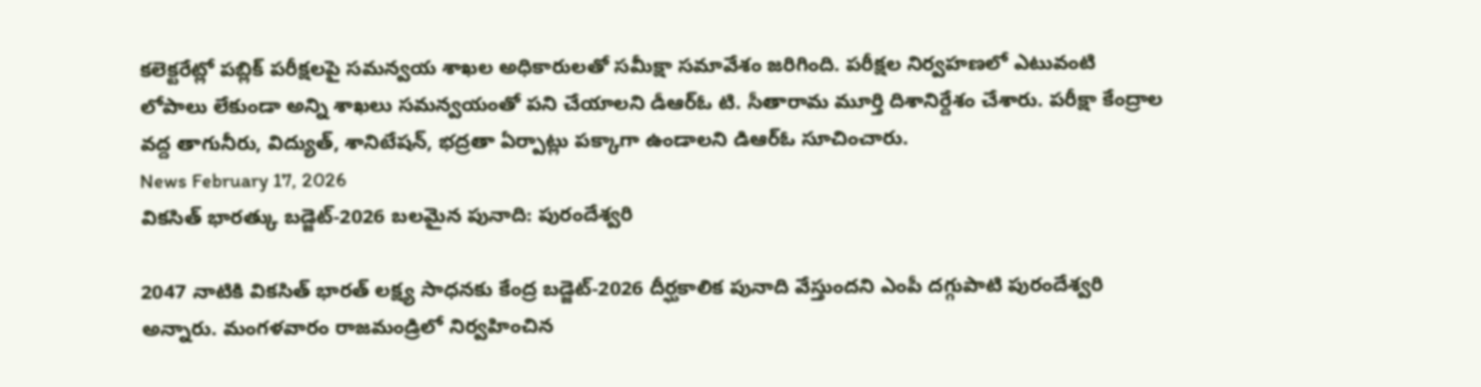కలెక్టరేట్లో పబ్లిక్ పరీక్షలపై సమన్వయ శాఖల అధికారులతో సమీక్షా సమావేశం జరిగింది. పరీక్షల నిర్వహణలో ఎటువంటి లోపాలు లేకుండా అన్ని శాఖలు సమన్వయంతో పని చేయాలని డీఆర్ఓ టి. సీతారామ మూర్తి దిశానిర్దేశం చేశారు. పరీక్షా కేంద్రాల వద్ద తాగునీరు, విద్యుత్, శానిటేషన్, భద్రతా ఏర్పాట్లు పక్కాగా ఉండాలని డిఆర్ఓ సూచించారు.
News February 17, 2026
వికసిత్ భారత్కు బడ్జెట్-2026 బలమైన పునాది: పురందేశ్వరి

2047 నాటికి వికసిత్ భారత్ లక్ష్య సాధనకు కేంద్ర బడ్జెట్-2026 దీర్ఘకాలిక పునాది వేస్తుందని ఎంపీ దగ్గుపాటి పురందేశ్వరి అన్నారు. మంగళవారం రాజమండ్రిలో నిర్వహించిన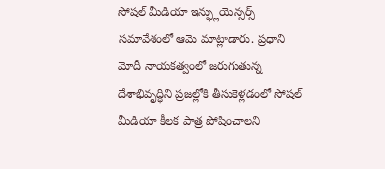సోషల్ మీడియా ఇన్ఫ్లుయెన్సర్స్ సమావేశంలో ఆమె మాట్లాడారు. ప్రధాని మోదీ నాయకత్వంలో జరుగుతున్న దేశాభివృద్ధిని ప్రజల్లోకి తీసుకెళ్లడంలో సోషల్ మీడియా కీలక పాత్ర పోషించాలని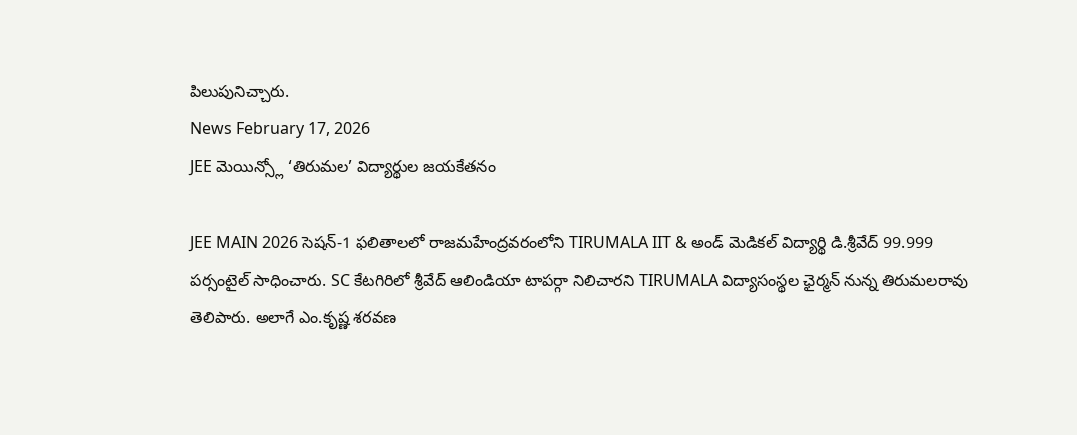పిలుపునిచ్చారు.
News February 17, 2026
JEE మెయిన్స్లో ‘తిరుమల’ విద్యార్థుల జయకేతనం

JEE MAIN 2026 సెషన్-1 ఫలితాలలో రాజమహేంద్రవరంలోని TIRUMALA IIT & అండ్ మెడికల్ విద్యార్థి డి.శ్రీవేద్ 99.999 పర్సంటైల్ సాధించారు. SC కేటగిరిలో శ్రీవేద్ ఆలిండియా టాపర్గా నిలిచారని TIRUMALA విద్యాసంస్థల ఛైర్మన్ నున్న తిరుమలరావు తెలిపారు. అలాగే ఎం.కృష్ణ శరవణ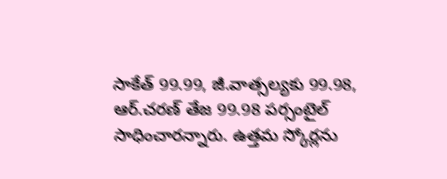సాకేత్ 99.99, జీ.వాత్సల్యకు 99.98, ఆర్.చరణ్ తేజ 99.98 పర్సంటైల్ సాధించారన్నారు. ఉత్తమ స్కోర్లను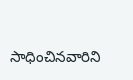సాధించినవారిని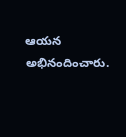ఆయన అభినందించారు.